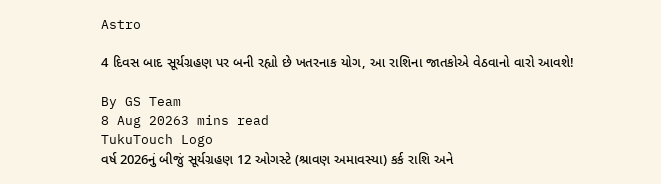Astro

4 દિવસ બાદ સૂર્યગ્રહણ પર બની રહ્યો છે ખતરનાક યોગ, આ રાશિના જાતકોએ વેઠવાનો વારો આવશે!

By GS Team
8 Aug 20263 mins read
TukuTouch Logo
વર્ષ 2026નું બીજું સૂર્યગ્રહણ 12 ઓગસ્ટે (શ્રાવણ અમાવસ્યા) કર્ક રાશિ અને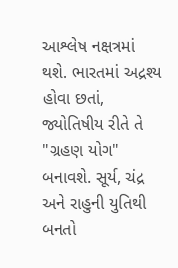આશ્લેષ નક્ષત્રમાં થશે. ભારતમાં અદ્રશ્ય હોવા છતાં, જ્યોતિષીય રીતે તે "ગ્રહણ યોગ" બનાવશે. સૂર્ય, ચંદ્ર અને રાહુની યુતિથી બનતો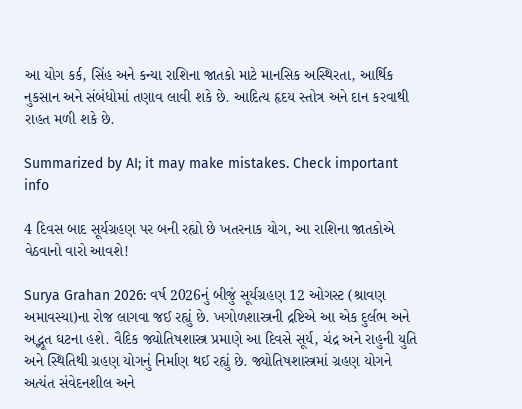આ યોગ કર્ક, સિંહ અને કન્યા રાશિના જાતકો માટે માનસિક અસ્થિરતા, આર્થિક નુકસાન અને સંબંધોમાં તણાવ લાવી શકે છે. આદિત્ય હૃદય સ્તોત્ર અને દાન કરવાથી રાહત મળી શકે છે.

Summarized by AI; it may make mistakes. Check important info

4 દિવસ બાદ સૂર્યગ્રહણ પર બની રહ્યો છે ખતરનાક યોગ, આ રાશિના જાતકોએ વેઠવાનો વારો આવશે!

Surya Grahan 2026: વર્ષ 2026નું બીજું સૂર્યગ્રહણ 12 ઓગસ્ટ (શ્રાવણ અમાવસ્યા)ના રોજ લાગવા જઈ રહ્યું છે. ખગોળશાસ્ત્રની દ્રષ્ટિએ આ એક દુર્લભ અને અદ્ભૂત ઘટના હશે. વૈદિક જ્યોતિષશાસ્ત્ર પ્રમાણે આ દિવસે સૂર્ય, ચંદ્ર અને રાહુની યુતિ અને સ્થિતિથી ગ્રહણ યોગનું નિર્માણ થઈ રહ્યું છે. જ્યોતિષશાસ્ત્રમાં ગ્રહણ યોગને અત્યંત સંવેદનશીલ અને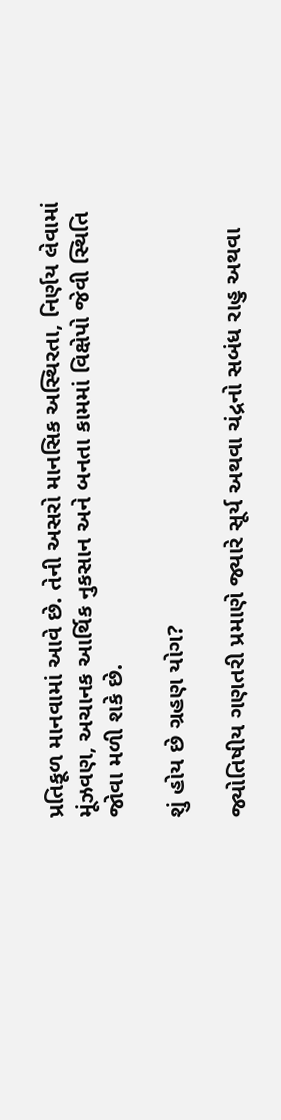પ્રતિકૂળ માનવામાં આવે છે. તેની અસરો માનસિક અસ્થિરતા, નિર્ણય લેવામાં મૂંઝવણ, અચાનક આર્થિક નુકસાન અને બનતા કામમાં વિક્ષેપો જેવી સ્થિતિ જોવા મળી શકે છે.

શું હોય છે ગ્રહણ યોગ?

જ્યોતિષીય ગણતરી પ્રમાણે જ્યારે સૂર્ય અથવા ચંદ્રનો સબંધ રાહુ અથવા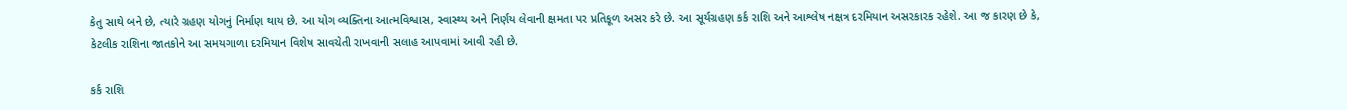કેતુ સાથે બને છે, ત્યારે ગ્રહણ યોગનું નિર્માણ થાય છે. આ યોગ વ્યક્તિના આત્મવિશ્વાસ, સ્વાસ્થ્ય અને નિર્ણય લેવાની ક્ષમતા પર પ્રતિકૂળ અસર કરે છે. આ સૂર્યગ્રહણ કર્ક રાશિ અને આશ્લેષ નક્ષત્ર દરમિયાન અસરકારક રહેશે. આ જ કારણ છે કે, કેટલીક રાશિના જાતકોને આ સમયગાળા દરમિયાન વિશેષ સાવચેતી રાખવાની સલાહ આપવામાં આવી રહી છે.

કર્ક રાશિ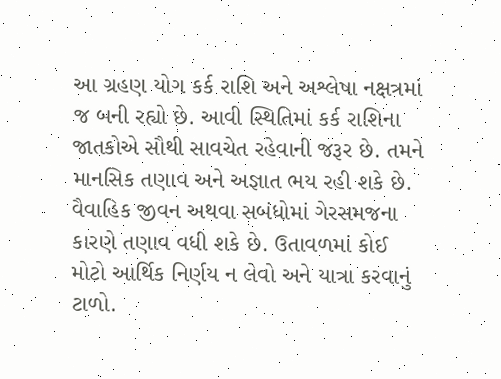આ ગ્રહણ યોગ કર્ક રાશિ અને અશ્લેષા નક્ષત્રમાં જ બની રહ્યો છે. આવી સ્થિતિમાં કર્ક રાશિના જાતકોએ સૌથી સાવચેત રહેવાની જરૂર છે. તમને માનસિક તણાવ અને અજ્ઞાત ભય રહી શકે છે. વૈવાહિક જીવન અથવા સબંધોમાં ગેરસમજના કારણે તણાવ વધી શકે છે. ઉતાવળમાં કોઈ મોટો આર્થિક નિર્ણય ન લેવો અને યાત્રા કરવાનું ટાળો.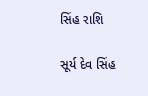સિંહ રાશિ

સૂર્ય દેવ સિંહ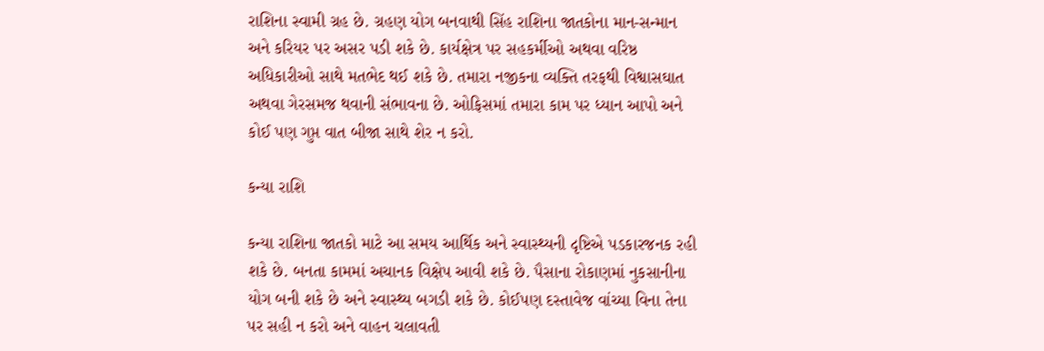રાશિના સ્વામી ગ્રહ છે. ગ્રહણ યોગ બનવાથી સિંહ રાશિના જાતકોના માન-સન્માન અને કરિયર પર અસર પડી શકે છે. કાર્યક્ષેત્ર પર સહકર્મીઓ અથવા વરિષ્ઠ અધિકારીઓ સાથે મતભેદ થઈ શકે છે. તમારા નજીકના વ્યક્તિ તરફથી વિશ્વાસઘાત અથવા ગેરસમજ થવાની સંભાવના છે. ઓફિસમાં તમારા કામ પર ધ્યાન આપો અને કોઈ પણ ગુપ્ત વાત બીજા સાથે શેર ન કરો.

કન્યા રાશિ

કન્યા રાશિના જાતકો માટે આ સમય આર્થિક અને સ્વાસ્થ્યની દૃષ્ટિએ પડકારજનક રહી શકે છે. બનતા કામમાં અચાનક વિક્ષેપ આવી શકે છે. પૈસાના રોકાણમાં નુકસાનીના યોગ બની શકે છે અને સ્વાસ્થ્ય બગડી શકે છે. કોઈપણ દસ્તાવેજ વાંચ્યા વિના તેના પર સહી ન કરો અને વાહન ચલાવતી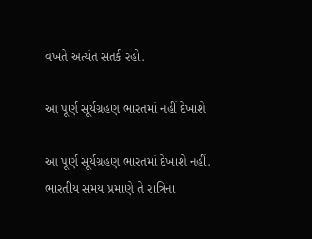વખતે અત્યંત સતર્ક રહો.

આ પૂર્ણ સૂર્યગ્રહણ ભારતમાં નહીં દેખાશે

આ પૂર્ણ સૂર્યગ્રહણ ભારતમાં દેખાશે નહીં. ભારતીય સમય પ્રમાણે તે રાત્રિના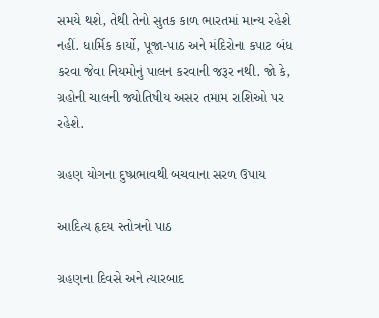સમયે થશે, તેથી તેનો સુતક કાળ ભારતમાં માન્ય રહેશે નહીં. ધાર્મિક કાર્યો, પૂજા-પાઠ અને મંદિરોના કપાટ બંધ કરવા જેવા નિયમોનું પાલન કરવાની જરૂર નથી. જો કે, ગ્રહોની ચાલની જ્યોતિષીય અસર તમામ રાશિઓ પર રહેશે.

ગ્રહણ યોગના દુષ્પ્રભાવથી બચવાના સરળ ઉપાય

આદિત્ય હૃદય સ્તોત્રનો પાઠ

ગ્રહણના દિવસે અને ત્યારબાદ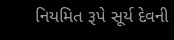નિયમિત રૂપે સૂર્ય દેવની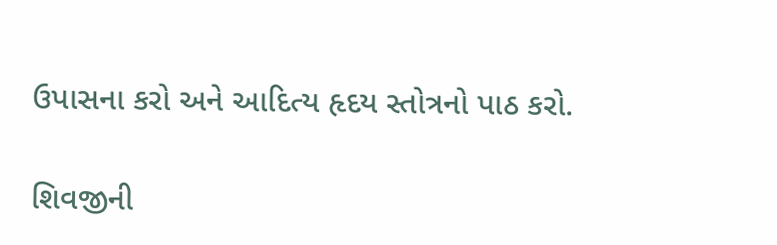ઉપાસના કરો અને આદિત્ય હૃદય સ્તોત્રનો પાઠ કરો.

શિવજીની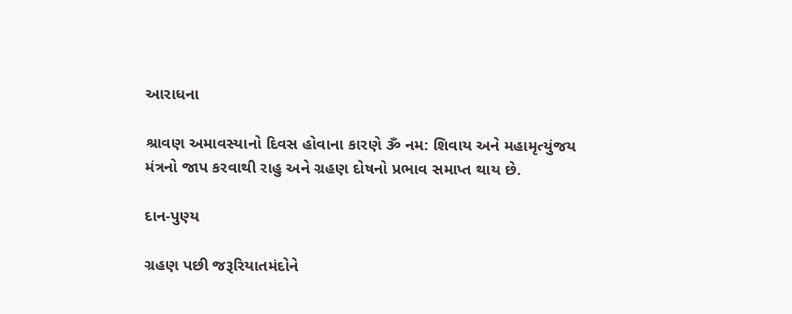આરાધના

શ્રાવણ અમાવસ્યાનો દિવસ હોવાના કારણે ૐ નમ: શિવાય અને મહામૃત્યુંજય મંત્રનો જાપ કરવાથી રાહુ અને ગ્રહણ દોષનો પ્રભાવ સમાપ્ત થાય છે.

દાન-પુણ્ય

ગ્રહણ પછી જરૂરિયાતમંદોને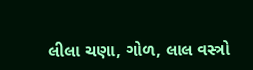લીલા ચણા, ગોળ, લાલ વસ્ત્રો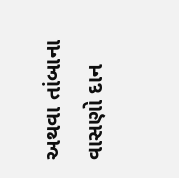અથવા તાંબાના વાસણો દાન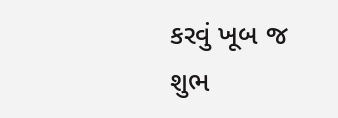કરવું ખૂબ જ શુભ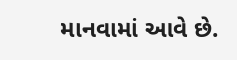માનવામાં આવે છે.